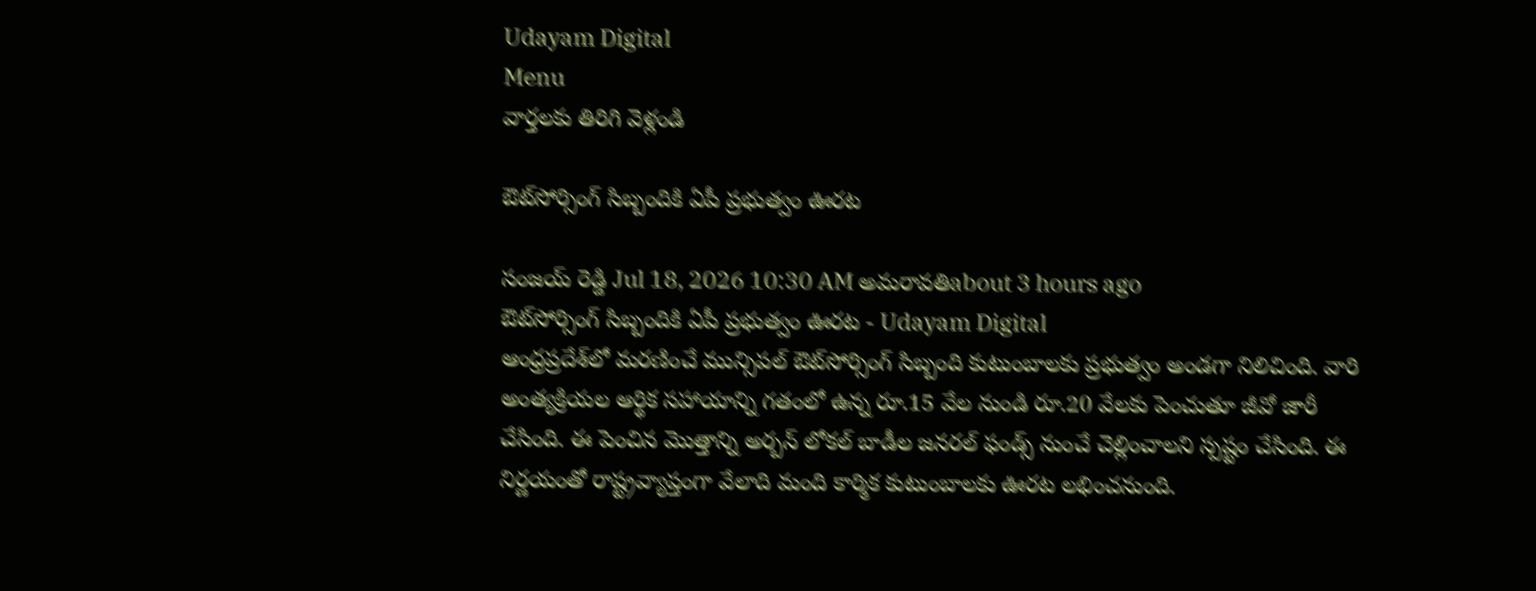Udayam Digital
Menu
వార్తలకు తిరిగి వెళ్లండి

ఔట్‌సోర్సింగ్ సిబ్బందికి ఏపీ ప్రభుత్వం ఊరట

సంజయ్ రెడ్డి Jul 18, 2026 10:30 AM అమరావతిabout 3 hours ago
ఔట్‌సోర్సింగ్ సిబ్బందికి ఏపీ ప్రభుత్వం ఊరట - Udayam Digital
ఆంధ్రప్రదేశ్‌లో మరణించే మున్సిపల్ ఔట్‌సోర్సింగ్ సిబ్బంది కుటుంబాలకు ప్రభుత్వం అండగా నిలిచింది. వారి అంత్యక్రియల ఆర్థిక సహాయాన్ని గతంలో ఉన్న రూ.15 వేల నుండి రూ.20 వేలకు పెంచుతూ జీవో జారీ చేసింది. ఈ పెంచిన మొత్తాన్ని అర్బన్ లోకల్ బాడీల జనరల్ ఫండ్స్ నుంచే చెల్లించాలని స్పష్టం చేసింది. ఈ నిర్ణయంతో రాష్ట్రవ్యాప్తంగా వేలాది మంది కార్మిక కుటుంబాలకు ఊరట లభించనుంది.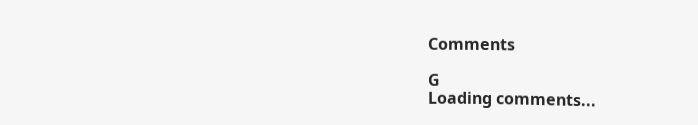Comments

G
Loading comments...